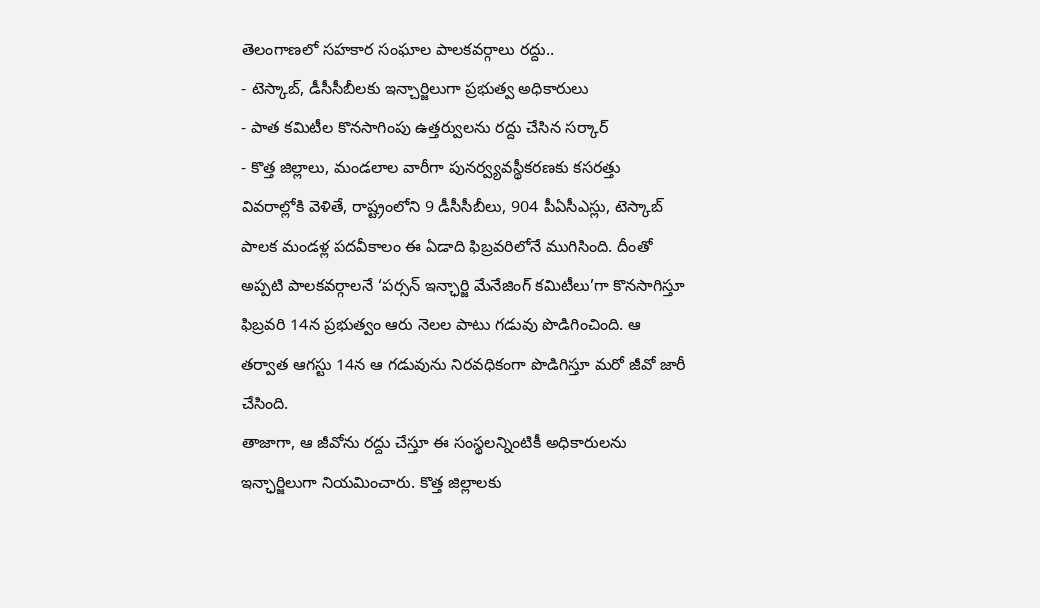తెలంగాణలో సహకార సంఘాల పాలకవర్గాలు రద్దు..
- టెస్కాబ్, డీసీసీబీలకు ఇన్చార్జిలుగా ప్రభుత్వ అధికారులు
- పాత కమిటీల కొనసాగింపు ఉత్తర్వులను రద్దు చేసిన సర్కార్
- కొత్త జిల్లాలు, మండలాల వారీగా పునర్వ్యవస్థీకరణకు కసరత్తు
వివరాల్లోకి వెళితే, రాష్ట్రంలోని 9 డీసీసీబీలు, 904 పీఏసీఎస్లు, టెస్కాబ్ పాలక మండళ్ల పదవీకాలం ఈ ఏడాది ఫిబ్రవరిలోనే ముగిసింది. దీంతో అప్పటి పాలకవర్గాలనే ‘పర్సన్ ఇన్ఛార్జి మేనేజింగ్ కమిటీలు’గా కొనసాగిస్తూ ఫిబ్రవరి 14న ప్రభుత్వం ఆరు నెలల పాటు గడువు పొడిగించింది. ఆ తర్వాత ఆగస్టు 14న ఆ గడువును నిరవధికంగా పొడిగిస్తూ మరో జీవో జారీ చేసింది.
తాజాగా, ఆ జీవోను రద్దు చేస్తూ ఈ సంస్థలన్నింటికీ అధికారులను ఇన్ఛార్జిలుగా నియమించారు. కొత్త జిల్లాలకు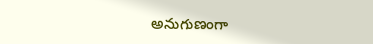అనుగుణంగా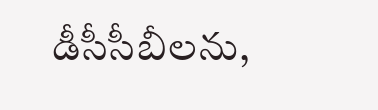డీసీసీబీలను,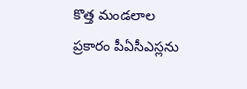కొత్త మండలాల ప్రకారం పీఏసీఎస్లను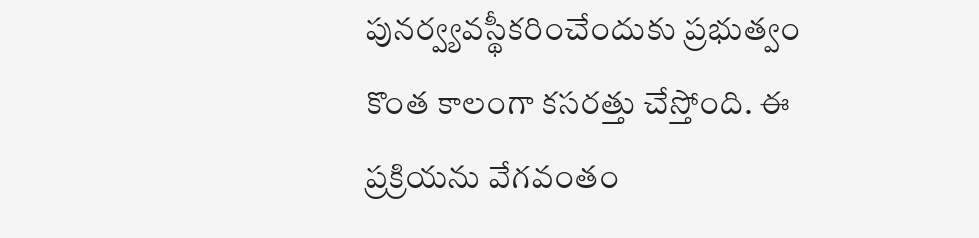పునర్వ్యవస్థీకరించేందుకు ప్రభుత్వం కొంత కాలంగా కసరత్తు చేస్తోంది. ఈ ప్రక్రియను వేగవంతం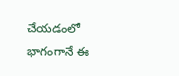చేయడంలో భాగంగానే ఈ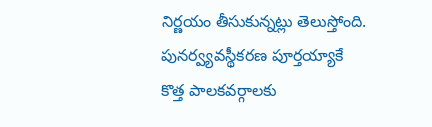నిర్ణయం తీసుకున్నట్లు తెలుస్తోంది. పునర్వ్యవస్థీకరణ పూర్తయ్యాకే కొత్త పాలకవర్గాలకు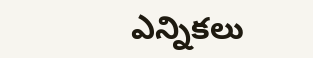ఎన్నికలు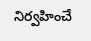నిర్వహించే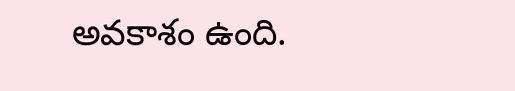అవకాశం ఉంది.